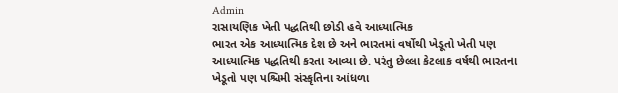Admin
રાસાયણિક ખેતી પદ્ધતિથી છોડી હવે આધ્યાત્મિક
ભારત એક આધ્યાત્મિક દેશ છે અને ભારતમાં વર્ષોથી ખેડૂતો ખેતી પણ આધ્યાત્મિક પદ્ધતિથી કરતા આવ્યા છે. પરંતુ છેલ્લા કેટલાક વર્ષથી ભારતના ખેડૂતો પણ પશ્ચિમી સંસ્કૃતિના આંધળા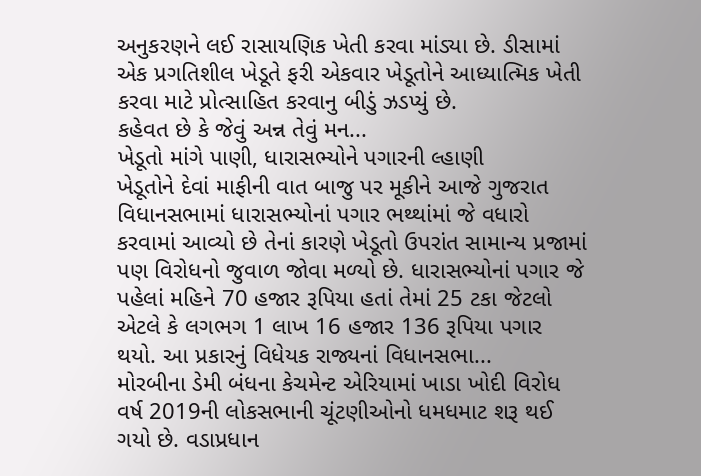અનુકરણને લઈ રાસાયણિક ખેતી કરવા માંડ્યા છે. ડીસામાં એક પ્રગતિશીલ ખેડૂતે ફરી એકવાર ખેડૂતોને આધ્યાત્મિક ખેતી કરવા માટે પ્રોત્સાહિત કરવાનુ બીડું ઝડપ્યું છે.
કહેવત છે કે જેવું અન્ન તેવું મન...
ખેડૂતો માંગે પાણી, ધારાસભ્યોને પગારની લ્હાણી
ખેડૂતોને દેવાં માફીની વાત બાજુ પર મૂકીને આજે ગુજરાત વિધાનસભામાં ધારાસભ્યોનાં પગાર ભથ્થાંમાં જે વધારો કરવામાં આવ્યો છે તેનાં કારણે ખેડૂતો ઉપરાંત સામાન્ય પ્રજામાં પણ વિરોધનો જુવાળ જોવા મળ્યો છે. ધારાસભ્યોનાં પગાર જે પહેલાં મહિને 70 હજાર રૂપિયા હતાં તેમાં 25 ટકા જેટલો એટલે કે લગભગ 1 લાખ 16 હજાર 136 રૂપિયા પગાર થયો. આ પ્રકારનું વિધેયક રાજ્યનાં વિધાનસભા...
મોરબીના ડેમી બંધના કેચમેન્ટ એરિયામાં ખાડા ખોદી વિરોધ
વર્ષ 2019ની લોકસભાની ચૂંટણીઓનો ધમધમાટ શરૂ થઈ ગયો છે. વડાપ્રધાન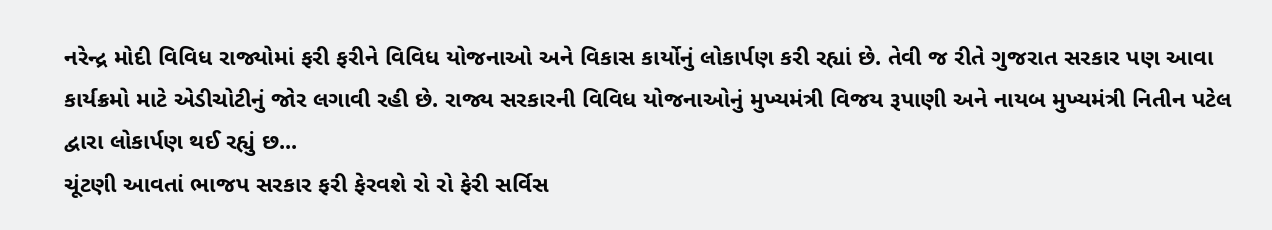નરેન્દ્ર મોદી વિવિધ રાજ્યોમાં ફરી ફરીને વિવિધ યોજનાઓ અને વિકાસ કાર્યોનું લોકાર્પણ કરી રહ્યાં છે. તેવી જ રીતે ગુજરાત સરકાર પણ આવા કાર્યક્રમો માટે એડીચોટીનું જોર લગાવી રહી છે. રાજ્ય સરકારની વિવિધ યોજનાઓનું મુખ્યમંત્રી વિજય રૂપાણી અને નાયબ મુખ્યમંત્રી નિતીન પટેલ દ્વારા લોકાર્પણ થઈ રહ્યું છ...
ચૂંટણી આવતાં ભાજપ સરકાર ફરી ફેરવશે રો રો ફેરી સર્વિસ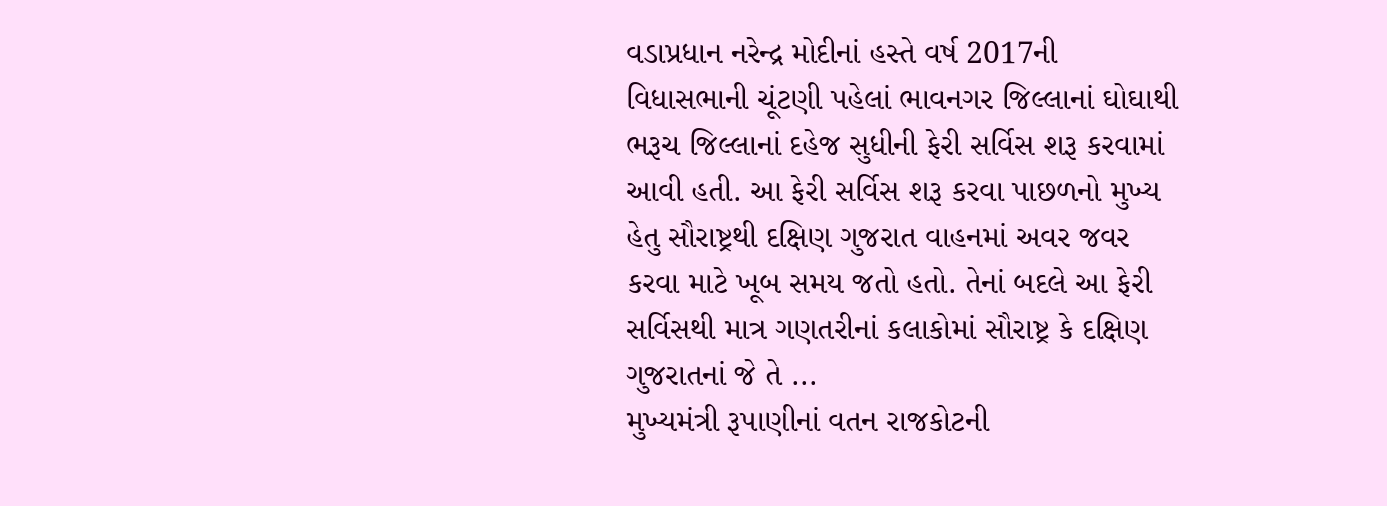વડાપ્રધાન નરેન્દ્ર મોદીનાં હસ્તે વર્ષ 2017ની વિધાસભાની ચૂંટણી પહેલાં ભાવનગર જિલ્લાનાં ઘોઘાથી ભરૂચ જિલ્લાનાં દહેજ સુધીની ફેરી સર્વિસ શરૂ કરવામાં આવી હતી. આ ફેરી સર્વિસ શરૂ કરવા પાછળનો મુખ્ય હેતુ સૌરાષ્ટ્રથી દક્ષિણ ગુજરાત વાહનમાં અવર જવર કરવા માટે ખૂબ સમય જતો હતો. તેનાં બદલે આ ફેરી સર્વિસથી માત્ર ગણતરીનાં કલાકોમાં સૌરાષ્ટ્ર કે દક્ષિણ ગુજરાતનાં જે તે ...
મુખ્યમંત્રી રૂપાણીનાં વતન રાજકોટની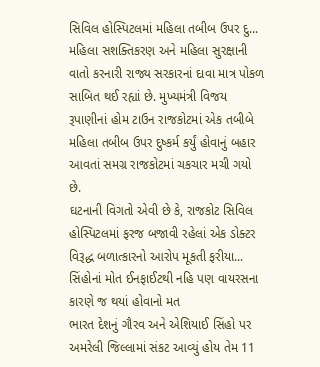સિવિલ હોસ્પિટલમાં મહિલા તબીબ ઉપર દુ...
મહિલા સશક્તિકરણ અને મહિલા સુરક્ષાની વાતો કરનારી રાજ્ય સરકારનાં દાવા માત્ર પોકળ સાબિત થઈ રહ્યાં છે. મુખ્યમંત્રી વિજય રૂપાણીનાં હોમ ટાઉન રાજકોટમાં એક તબીબે મહિલા તબીબ ઉપર દુષ્કર્મ કર્યું હોવાનું બહાર આવતાં સમગ્ર રાજકોટમાં ચકચાર મચી ગયો છે.
ઘટનાની વિગતો એવી છે કે, રાજકોટ સિવિલ હોસ્પિટલમાં ફરજ બજાવી રહેલાં એક ડોક્ટર વિરૂદ્ધ બળાત્કારનો આરોપ મૂકતી ફરીયા...
સિંહોનાં મોત ઈનફાઈટથી નહિ પણ વાયરસના કારણે જ થયાં હોવાનો મત
ભારત દેશનું ગૌરવ અને એશિયાઈ સિંહો પર અમરેલી જિલ્લામાં સંકટ આવ્યું હોય તેમ 11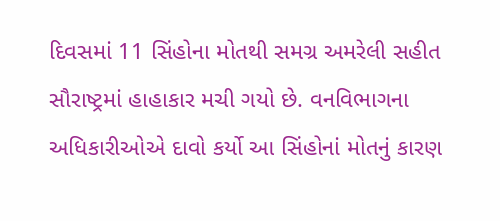દિવસમાં 11 સિંહોના મોતથી સમગ્ર અમરેલી સહીત સૌરાષ્ટ્રમાં હાહાકાર મચી ગયો છે. વનવિભાગના અધિકારીઓએ દાવો કર્યો આ સિંહોનાં મોતનું કારણ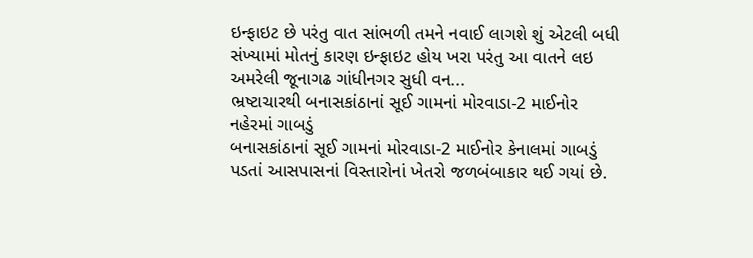ઇન્ફાઇટ છે પરંતુ વાત સાંભળી તમને નવાઈ લાગશે શું એટલી બધી સંખ્યામાં મોતનું કારણ ઇન્ફાઇટ હોય ખરા પરંતુ આ વાતને લઇ અમરેલી જૂનાગઢ ગાંધીનગર સુધી વન...
ભ્રષ્ટાચારથી બનાસકાંઠાનાં સૂઈ ગામનાં મોરવાડા-2 માઈનોર નહેરમાં ગાબડું
બનાસકાંઠાનાં સૂઈ ગામનાં મોરવાડા-2 માઈનોર કેનાલમાં ગાબડું પડતાં આસપાસનાં વિસ્તારોનાં ખેતરો જળબંબાકાર થઈ ગયાં છે.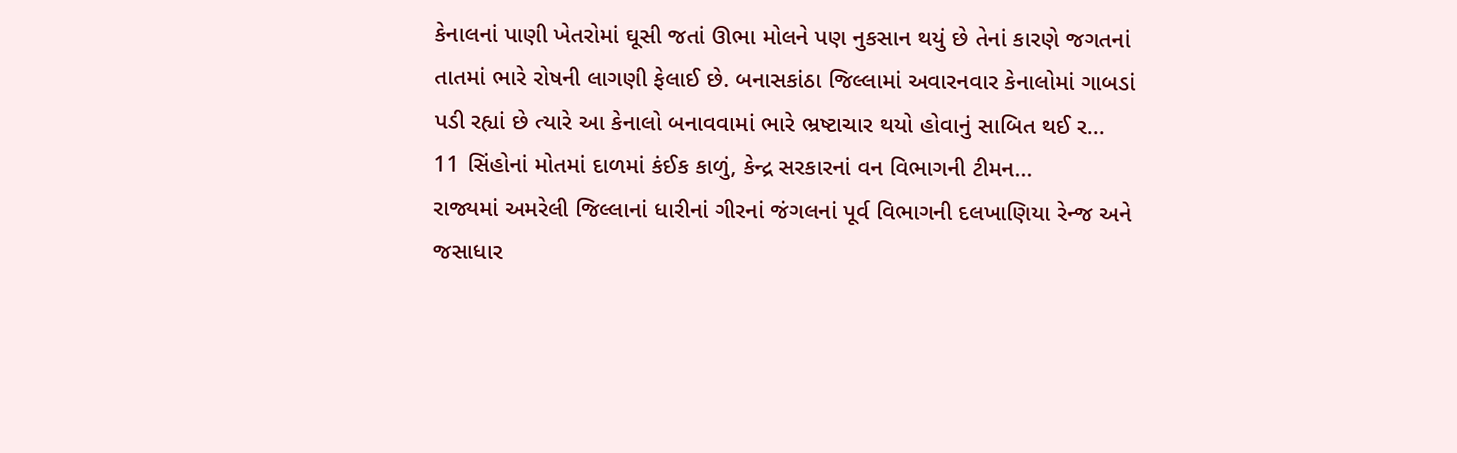કેનાલનાં પાણી ખેતરોમાં ઘૂસી જતાં ઊભા મોલને પણ નુકસાન થયું છે તેનાં કારણે જગતનાં તાતમાં ભારે રોષની લાગણી ફેલાઈ છે. બનાસકાંઠા જિલ્લામાં અવારનવાર કેનાલોમાં ગાબડાં પડી રહ્યાં છે ત્યારે આ કેનાલો બનાવવામાં ભારે ભ્રષ્ટાચાર થયો હોવાનું સાબિત થઈ ર...
11 સિંહોનાં મોતમાં દાળમાં કંઈક કાળું, કેન્દ્ર સરકારનાં વન વિભાગની ટીમન...
રાજ્યમાં અમરેલી જિલ્લાનાં ધારીનાં ગીરનાં જંગલનાં પૂર્વ વિભાગની દલખાણિયા રેન્જ અને જસાધાર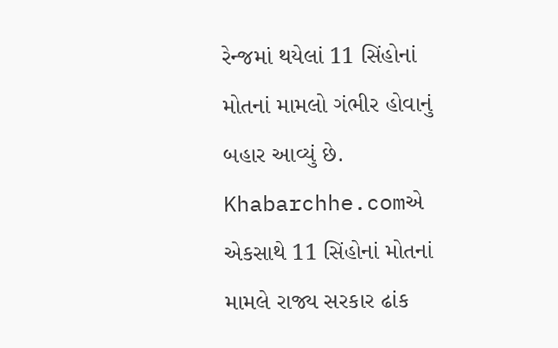રેન્જમાં થયેલાં 11 સિંહોનાં મોતનાં મામલો ગંભીર હોવાનું બહાર આવ્યું છે. Khabarchhe.comએ એકસાથે 11 સિંહોનાં મોતનાં મામલે રાજ્ય સરકાર ઢાંક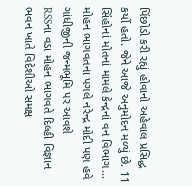પિંછોડો કરી રહ્યું હોવાનો અહેવાલ પ્રસિદ્ધ કર્યો હતો. જેને આજે અનુમોદન મળ્યું છે. 11 સિંહોનાં મોતનાં મામલે કેન્દ્રનાં વન વિભાગ...
મોહન ભાગવતના પગલે નરેન્દ્ર મોદી પણ હવે ગાંધીજીની જન્મભૂમિ પર આવશે
RSSના વડા મોહન ભાગવતે દિલ્હી વિજ્ઞાન ભવન ખાતે વિદેશીઓ સમક્ષ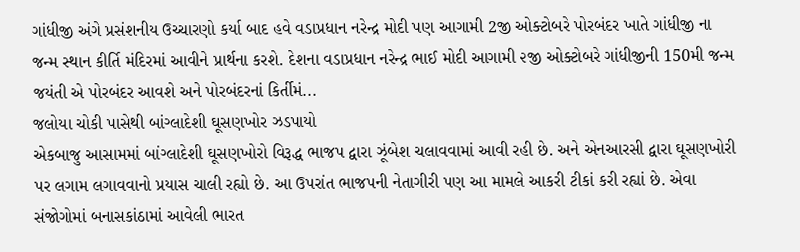ગાંધીજી અંગે પ્રસંશનીય ઉચ્ચારણો કર્યા બાદ હવે વડાપ્રધાન નરેન્દ્ર મોદી પણ આગામી 2જી ઓક્ટોબરે પોરબંદર ખાતે ગાંધીજી ના જન્મ સ્થાન કીર્તિ મંદિરમાં આવીને પ્રાર્થના કરશે. દેશના વડાપ્રધાન નરેન્દ્ર ભાઈ મોદી આગામી ૨જી ઓક્ટોબરે ગાંધીજીની 150મી જન્મ જયંતી એ પોરબંદર આવશે અને પોરબંદરનાં કિર્તીમં...
જલોયા ચોકી પાસેથી બાંગ્લાદેશી ઘૂસણખોર ઝડપાયો
એકબાજુ આસામમાં બાંગ્લાદેશી ઘૂસણખોરો વિરૂદ્ધ ભાજપ દ્વારા ઝૂંબેશ ચલાવવામાં આવી રહી છે. અને એનઆરસી દ્વારા ઘૂસણખોરી પર લગામ લગાવવાનો પ્રયાસ ચાલી રહ્યો છે. આ ઉપરાંત ભાજપની નેતાગીરી પણ આ મામલે આકરી ટીકાં કરી રહ્યાં છે. એવા સંજોગોમાં બનાસકાંઠામાં આવેલી ભારત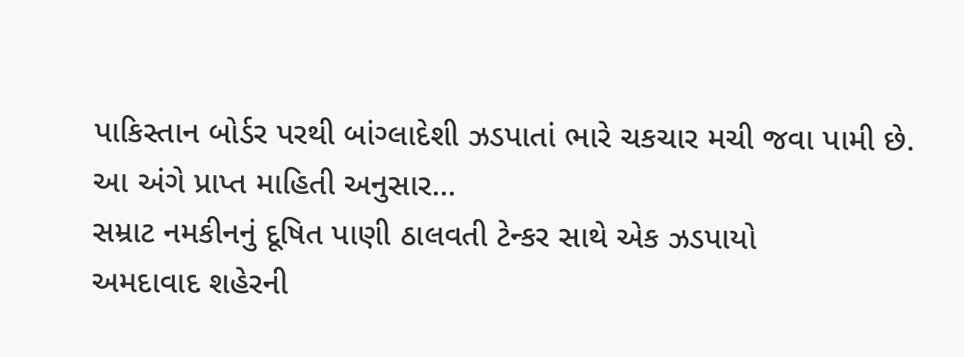પાકિસ્તાન બોર્ડર પરથી બાંગ્લાદેશી ઝડપાતાં ભારે ચકચાર મચી જવા પામી છે.
આ અંગે પ્રાપ્ત માહિતી અનુસાર...
સમ્રાટ નમકીનનું દૂષિત પાણી ઠાલવતી ટેન્કર સાથે એક ઝડપાયો
અમદાવાદ શહેરની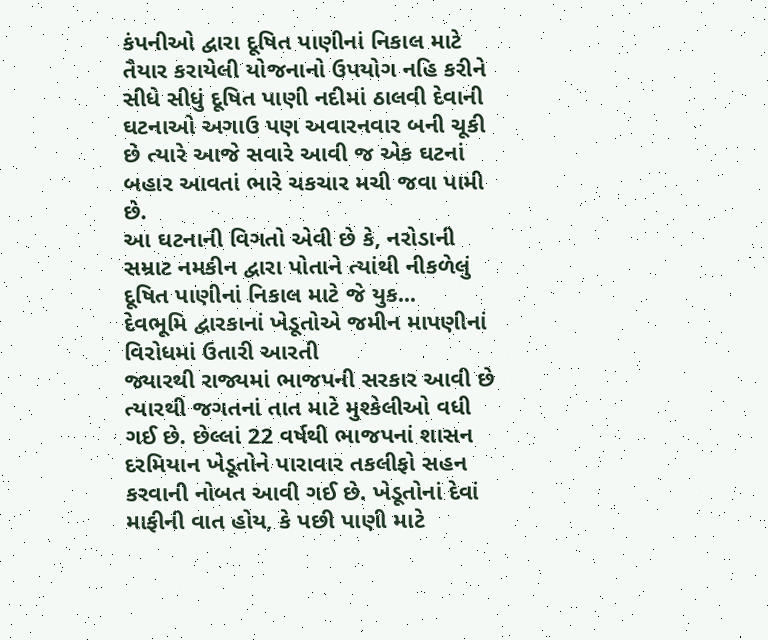કંપનીઓ દ્વારા દૂષિત પાણીનાં નિકાલ માટે તૈયાર કરાયેલી યોજનાનો ઉપયોગ નહિ કરીને સીધે સીધું દૂષિત પાણી નદીમાં ઠાલવી દેવાની ઘટનાઓ અગાઉ પણ અવારનવાર બની ચૂકી છે ત્યારે આજે સવારે આવી જ એક ઘટનાં બહાર આવતાં ભારે ચકચાર મચી જવા પામી છે.
આ ઘટનાની વિગતો એવી છે કે, નરોડાની સમ્રાટ નમકીન દ્વારા પોતાને ત્યાંથી નીકળેલું દૂષિત પાણીનાં નિકાલ માટે જે યુક...
દેવભૂમિ દ્વારકાનાં ખેડૂતોએ જમીન માપણીનાં વિરોધમાં ઉતારી આરતી
જ્યારથી રાજ્યમાં ભાજપની સરકાર આવી છે ત્યારથી જગતનાં તાત માટે મુશ્કેલીઓ વધી ગઈ છે. છેલ્લાં 22 વર્ષથી ભાજપનાં શાસન દરમિયાન ખેડૂતોને પારાવાર તકલીફો સહન કરવાની નોબત આવી ગઈ છે. ખેડૂતોનાં દેવાં માફીની વાત હોય, કે પછી પાણી માટે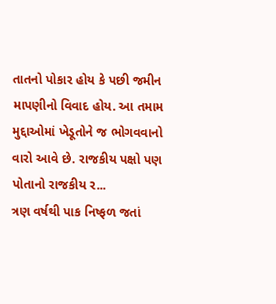તાતનો પોકાર હોય કે પછી જમીન માપણીનો વિવાદ હોય. આ તમામ મુદ્દાઓમાં ખેડૂતોને જ ભોગવવાનો વારો આવે છે. રાજકીય પક્ષો પણ પોતાનો રાજકીય ર...
ત્રણ વર્ષથી પાક નિષ્ફળ જતાં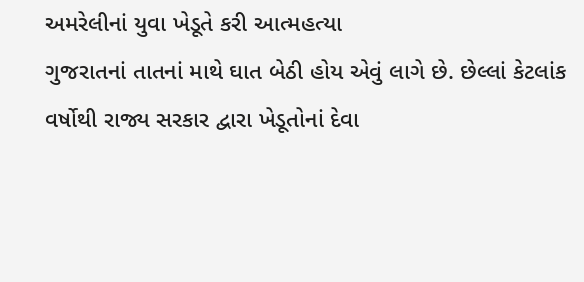અમરેલીનાં યુવા ખેડૂતે કરી આત્મહત્યા
ગુજરાતનાં તાતનાં માથે ઘાત બેઠી હોય એવું લાગે છે. છેલ્લાં કેટલાંક વર્ષોથી રાજ્ય સરકાર દ્વારા ખેડૂતોનાં દેવા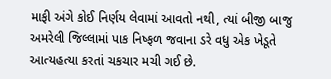માફી અંગે કોઈ નિર્ણય લેવામાં આવતો નથી, ત્યાં બીજી બાજુ અમરેલી જિલ્લામાં પાક નિષ્ફળ જવાના ડરે વધુ એક ખેડૂતે આત્યહત્યા કરતાં ચકચાર મચી ગઈ છે.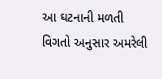આ ઘટનાની મળતી વિગતો અનુસાર અમરેલી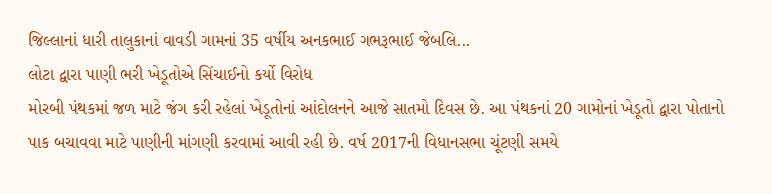જિલ્લાનાં ધારી તાલુકાનાં વાવડી ગામનાં 35 વર્ષીય અનકભાઈ ગભરૂભાઈ જેબલિ...
લોટા દ્વારા પાણી ભરી ખેડૂતોએ સિંચાઈનો કર્યો વિરોધ
મોરબી પંથકમાં જળ માટે જંગ કરી રહેલાં ખેડૂતોનાં આંદોલનને આજે સાતમો દિવસ છે. આ પંથકનાં 20 ગામોનાં ખેડૂતો દ્વારા પોતાનો પાક બચાવવા માટે પાણીની માંગણી કરવામાં આવી રહી છે. વર્ષ 2017ની વિધાનસભા ચૂંટણી સમયે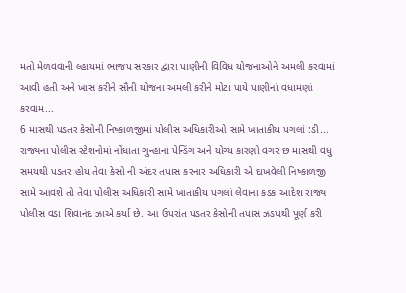મતો મેળવવાની લ્હાયમાં ભાજપ સરકાર દ્વારા પાણીની વિવિધ યોજનાઓને અમલી કરવામાં આવી હતી અને ખાસ કરીને સૌની યોજના અમલી કરીને મોટા પાયે પાણીનાં વધામણાં કરવામ...
6 માસથી પડતર કેસોની નિષ્કાળજીમાં પોલીસ અધિકારીઓ સામે ખાતાકીય પગલાં :ડી...
રાજ્યના પોલીસ સ્ટેશનોમાં નોંધાતા ગુન્હાના પેન્ડિંગ અને યોગ્ય કારણો વગર છ માસથી વધુ સમયથી પડતર હોય તેવા કેસો ની અંદર તપાસ કરનાર અધિકારી એ દાખવેલી નિષ્કાળજી સામે આવશે તો તેવા પોલીસ અધિકારી સામે ખાતાકીય પગલાં લેવાના કડક આદેશ રાજ્ય પોલીસ વડા શિવાનંદ ઝાએ કર્યા છે. આ ઉપરાંત પડતર કેસોની તપાસ ઝડપથી પૂર્ણ કરી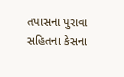તપાસના પુરાવા સહિતના કેસના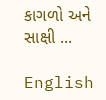કાગળો અને સાક્ષી ...

English